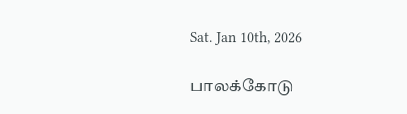Sat. Jan 10th, 2026

பாலக்கோடு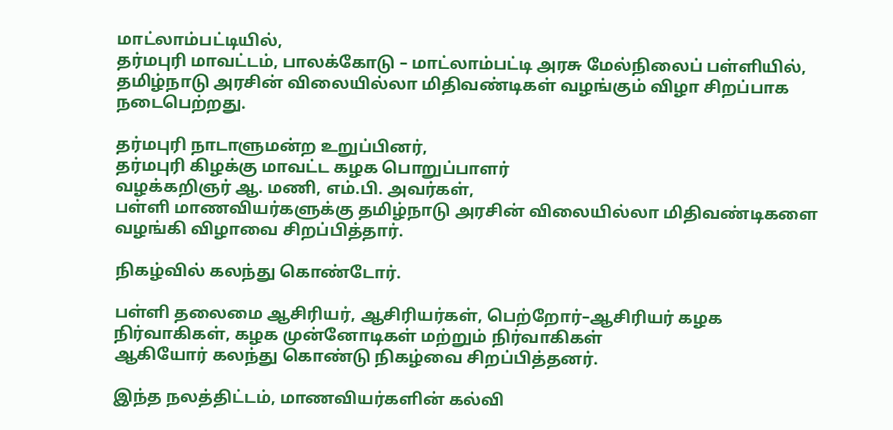மாட்லாம்பட்டியில்,
தர்மபுரி மாவட்டம், பாலக்கோடு – மாட்லாம்பட்டி அரசு மேல்நிலைப் பள்ளியில், தமிழ்நாடு அரசின் விலையில்லா மிதிவண்டிகள் வழங்கும் விழா சிறப்பாக நடைபெற்றது.

தர்மபுரி நாடாளுமன்ற உறுப்பினர்,
தர்மபுரி கிழக்கு மாவட்ட கழக பொறுப்பாளர்
வழக்கறிஞர் ஆ. மணி, எம்.பி. அவர்கள்,
பள்ளி மாணவியர்களுக்கு தமிழ்நாடு அரசின் விலையில்லா மிதிவண்டிகளை வழங்கி விழாவை சிறப்பித்தார்.

நிகழ்வில் கலந்து கொண்டோர்.

பள்ளி தலைமை ஆசிரியர், ஆசிரியர்கள், பெற்றோர்–ஆசிரியர் கழக நிர்வாகிகள், கழக முன்னோடிகள் மற்றும் நிர்வாகிகள்
ஆகியோர் கலந்து கொண்டு நிகழ்வை சிறப்பித்தனர்.

இந்த நலத்திட்டம், மாணவியர்களின் கல்வி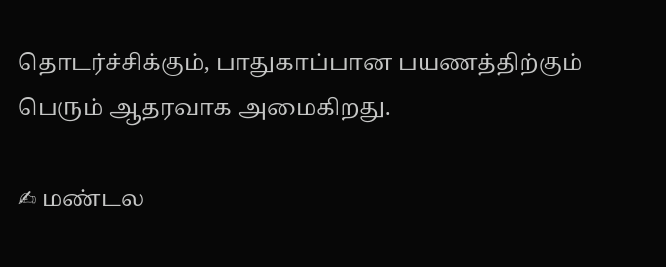தொடர்ச்சிக்கும், பாதுகாப்பான பயணத்திற்கும் பெரும் ஆதரவாக அமைகிறது.

✍ மண்டல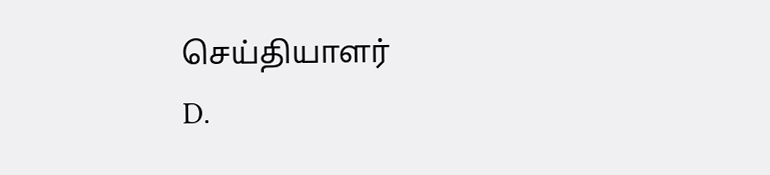செய்தியாளர்
D.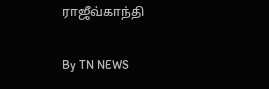ராஜீவ்காந்தி

By TN NEWS